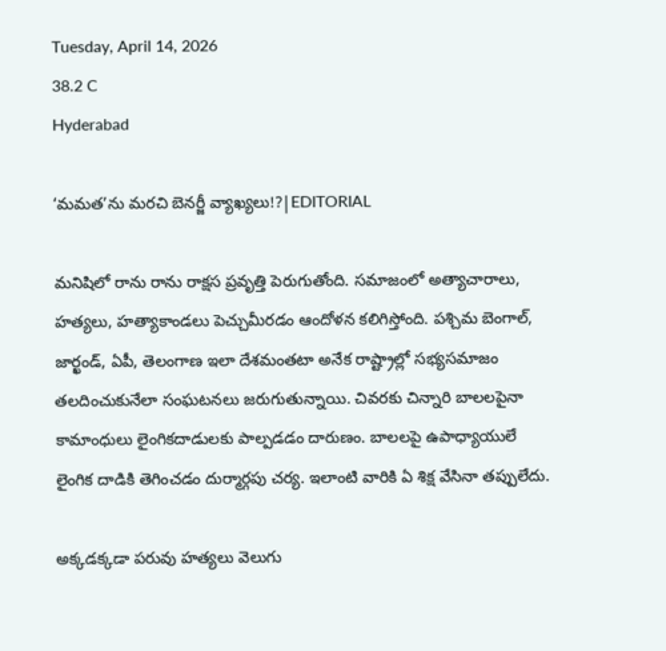Tuesday, April 14, 2026
38.2 C
Hyderabad

‘మమత’ను మరచి బెనర్జీ వ్యాఖ్యలు!?|EDITORIAL

మనిషిలో రాను రాను రాక్షస ప్రవృత్తి పెరుగుతోంది. సమాజంలో అత్యాచారాలు, హత్యలు, హత్యాకాండలు పెచ్చుమీరడం ఆందోళన కలిగిస్తోంది. పశ్చిమ బెంగాల్‌, జార్ఖండ్‌, ఏపీ, తెలంగాణ ఇలా దేశమంతటా అనేక రాష్ట్రాల్లో సభ్యసమాజం తలదించుకునేలా సంఘటనలు జరుగుతున్నాయి. చివరకు చిన్నారి బాలలపైనా కామాంధులు లైంగికదాడులకు పాల్పడడం దారుణం. బాలలపై ఉపాధ్యాయులే లైంగిక దాడికి తెగించడం దుర్మార్గపు చర్య. ఇలాంటి వారికి ఏ శిక్ష వేసినా తప్పులేదు.

అక్కడక్కడా పరువు హత్యలు వెలుగు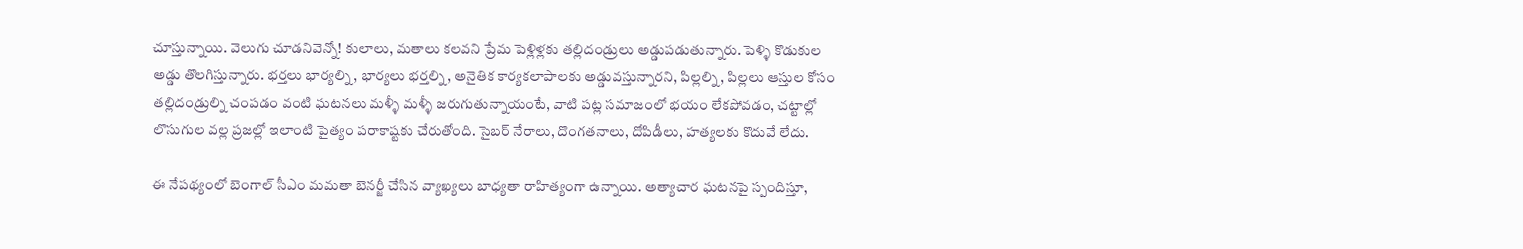చూస్తున్నాయి. వెలుగు చూడనివెన్నో! కులాలు, మతాలు కలవని ప్రేమ పెళ్లిళ్లకు తల్లిదండ్రులు అడ్డుపడుతున్నారు. పెళ్ళి కొడుకుల అడ్డు తొలగిస్తున్నారు. భర్తలు భార్యల్ని, భార్యలు భర్తల్ని, అనైతిక కార్యకలాపాలకు అడ్డువస్తున్నారని, పిల్లల్ని, పిల్లలు ఆస్తుల కోసం తల్లిదండ్రుల్ని చంపడం వంటి ఘటనలు మళ్ళీ మళ్ళీ జరుగుతున్నాయంటే, వాటి పట్ల సమాజంలో భయం లేకపోవడం, చట్టాల్లో లొసుగుల వల్ల ప్రజల్లో ఇలాంటి పైత్యం పరాకాష్టకు చేరుతోంది. సైబర్ నేరాలు, దొంగతనాలు, దోపిడీలు, హత్యలకు కొదువే లేదు.

ఈ నేపథ్యంలో బెంగాల్‌ సీఎం మమతా బెనర్జీ చేసిన వ్యాఖ్యలు బాధ్యతా రాహిత్యంగా ఉన్నాయి. అత్యాచార ఘటనపై స్పందిస్తూ,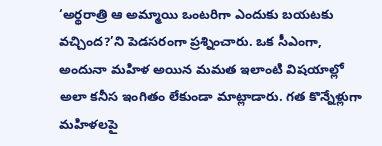‘అర్థరాత్రి ఆ అమ్మాయి ఒంటరిగా ఎందుకు బయటకు వచ్చింద?’ని పెడసరంగా ప్రశ్నించారు. ఒక సీఎంగా, అందునా మహిళ అయిన మమత ఇలాంటి విషయాల్లో అలా కనీస ఇంగితం లేకుండా మాట్లాడారు. గత కొన్నేళ్లుగా మహిళలపై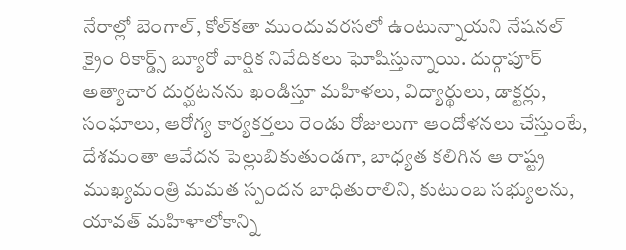నేరాల్లో బెంగాల్‌, కోల్‌కతా ముందువరసలో ఉంటున్నాయని నేషనల్‌ క్రైం రికార్డ్స్‌ బ్యూరో వార్షిక నివేదికలు ఘోషిస్తున్నాయి. దుర్గాపూర్‌ అత్యాచార దుర్ఘటనను ఖండిస్తూ మహిళలు, విద్యార్థులు, డాక్టర్లు, సంఘాలు, ఆరోగ్య కార్యకర్తలు రెండు రోజులుగా ఆందోళనలు చేస్తుంటే, దేశమంతా ఆవేదన పెల్లుబికుతుండగా, బాధ్యత కలిగిన ఆ రాష్ట్ర ముఖ్యమంత్రి మమత స్పందన బాధితురాలిని, కుటుంబ సభ్యులను, యావత్‌ మహిళాలోకాన్ని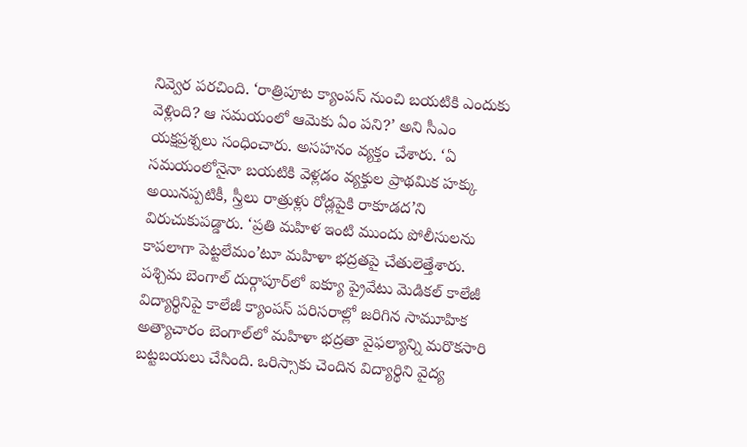నివ్వెర పరచింది. ‘రాత్రిపూట క్యాంపస్‌ నుంచి బయటికి ఎందుకు వెళ్లింది? ఆ సమయంలో ఆమెకు ఏం పని?’ అని సీఎం యక్షప్రశ్నలు సంధించారు. అసహనం వ్యక్తం చేశారు. ‘ఏ సమయంలోనైనా బయటికి వెళ్లడం వ్యక్తుల ప్రాథమిక హక్కు అయినప్పటికీ, స్త్రీలు రాత్రుళ్లు రోడ్లపైకి రాకూడద’ని విరుచుకుపడ్డారు. ‘ప్రతి మహిళ ఇంటి ముందు పోలీసులను కాపలాగా పెట్టలేమం’టూ మహిళా భద్రతపై చేతులెత్తేశారు.
పశ్చిమ బెంగాల్‌ దుర్గాపూర్‌లో ఐక్యూ ప్రైవేటు మెడికల్‌ కాలేజీ విద్యార్థినిపై కాలేజీ క్యాంపస్‌ పరిసరాల్లో జరిగిన సామూహిక అత్యాచారం బెంగాల్‌లో మహిళా భద్రతా వైఫల్యాన్ని మరొకసారి బట్టబయలు చేసింది. ఒరిస్సాకు చెందిన విద్యార్థిని వైద్య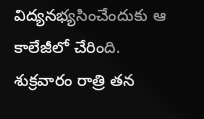విద్యనభ్యసించేందుకు ఆ కాలేజీలో చేరింది. శుక్రవారం రాత్రి తన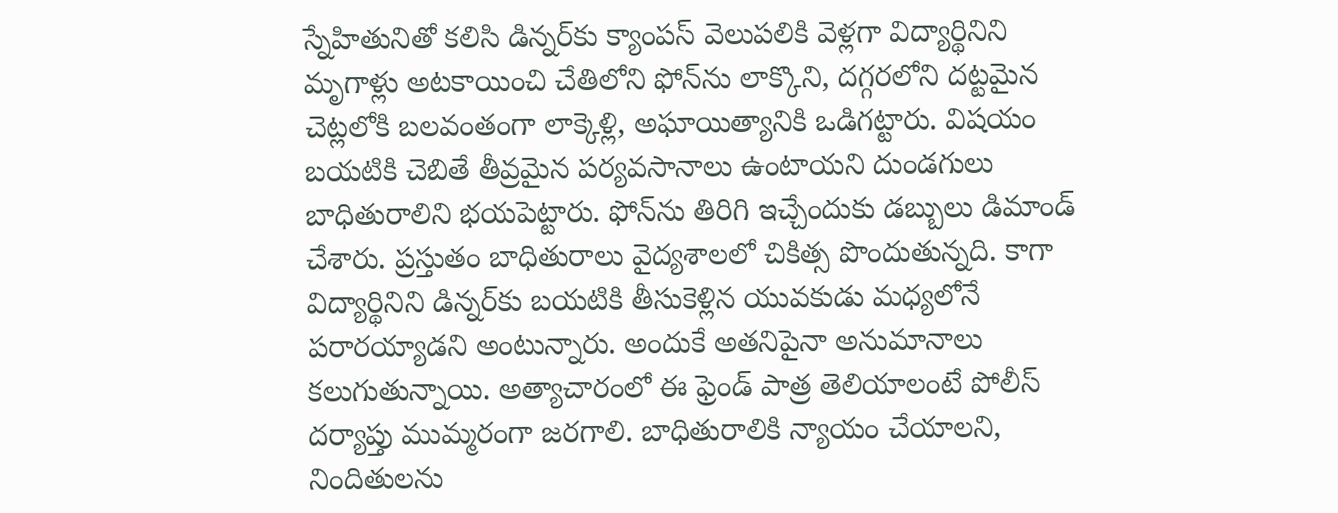స్నేహితునితో కలిసి డిన్నర్‌కు క్యాంపస్‌ వెలుపలికి వెళ్లగా విద్యార్థినిని మృగాళ్లు అటకాయించి చేతిలోని ఫోన్‌ను లాక్కొని, దగ్గరలోని దట్టమైన చెట్లలోకి బలవంతంగా లాక్కెళ్లి, అఘాయిత్యానికి ఒడిగట్టారు. విషయం బయటికి చెబితే తీవ్రమైన పర్యవసానాలు ఉంటాయని దుండగులు బాధితురాలిని భయపెట్టారు. ఫోన్‌ను తిరిగి ఇచ్చేందుకు డబ్బులు డిమాండ్‌ చేశారు. ప్రస్తుతం బాధితురాలు వైద్యశాలలో చికిత్స పొందుతున్నది. కాగా విద్యార్థినిని డిన్నర్‌కు బయటికి తీసుకెళ్లిన యువకుడు మధ్యలోనే పరారయ్యాడని అంటున్నారు. అందుకే అతనిపైనా అనుమానాలు కలుగుతున్నాయి. అత్యాచారంలో ఈ ఫ్రెండ్‌ పాత్ర తెలియాలంటే పోలీస్‌ దర్యాప్తు ముమ్మరంగా జరగాలి. బాధితురాలికి న్యాయం చేయాలని, నిందితులను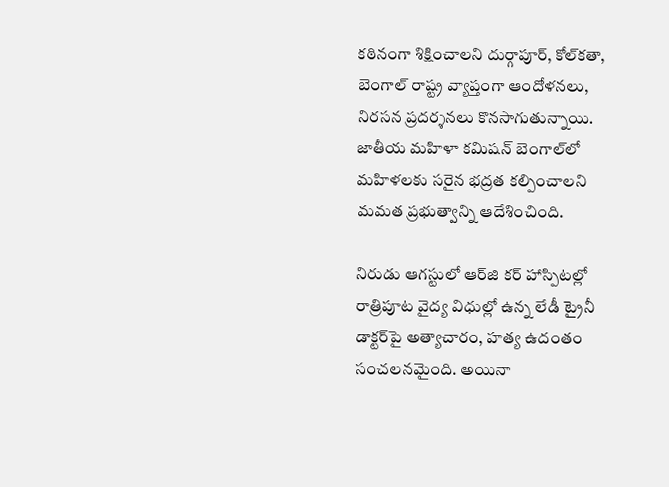కఠినంగా శిక్షించాలని దుర్గాపూర్‌, కోల్‌కతా, బెంగాల్‌ రాష్ట్ర వ్యాప్తంగా ఆందోళనలు, నిరసన ప్రదర్శనలు కొనసాగుతున్నాయి. జాతీయ మహిళా కమిషన్‌ బెంగాల్‌లో మహిళలకు సరైన భద్రత కల్పించాలని మమత ప్రభుత్వాన్ని ఆదేశించింది.

నిరుడు ఆగస్టులో ఆర్‌జి కర్‌ హాస్పిటల్లో రాత్రిపూట వైద్య విధుల్లో ఉన్న లేడీ ట్రైనీ డాక్టర్‌పై అత్యాచారం, హత్య ఉదంతం సంచలనమైంది. అయినా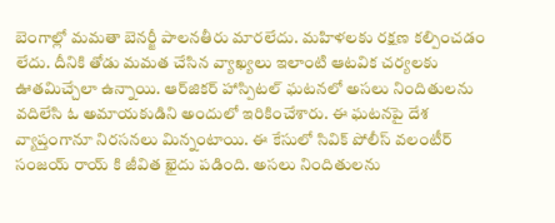బెంగాల్లో మమతా బెనర్జీ పాలనతీరు మారలేదు. మహిళలకు రక్షణ కల్పించడం లేదు. దీనికి తోడు మమత చేసిన వ్యాఖ్యలు ఇలాంటి ఆటవిక చర్యలకు ఊతమిచ్చేలా ఉన్నాయి. ఆర్‌జికర్‌ హాస్పిటల్ ఘటనలో అసలు నిందితులను వదిలేసి ఓ అమాయకుడిని అందులో ఇరికించేశారు. ఈ ఘటనపై దేశ వ్యాప్తంగానూ నిరసనలు మిన్నంటాయి. ఈ కేసులో సివిక్‌ పోలీస్‌ వలంటీర్‌ సంజయ్ రాయ్ కి జీవిత ఖైదు పడింది. అసలు నిందితులను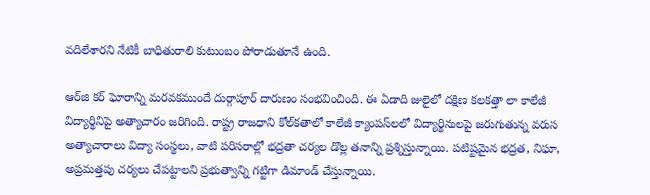వదిలేశారని నేటికీ బాధితురాలి కుటుంబం పోరాడుతూనే ఉంది.

ఆర్‌జి కర్‌ ఘోరాన్ని మరవకముందే దుర్గాపూర్‌ దారుణం సంభవించింది. ఈ ఏడాది జులైలో దక్షిణ కలకత్తా లా కాలేజీ విద్యార్థినిపై అత్యాచారం జరిగింది. రాష్ట్ర రాజధాని కోల్‌కతాలో కాలేజీ క్యాంపస్‌లలో విద్యార్థినులపై జరుగుతున్న వరుస అత్యాచారాలు విద్యా సంస్థలు, వాటి పరిసరాల్లో భద్రతా చర్యల డొల్ల తనాన్ని ప్రశ్నిస్తున్నాయి. పటిష్టమైన భద్రత, నిఘా, అప్రమత్తపు చర్యలు చేపట్టాలని ప్రభుత్వాన్ని గట్టిగా డిమాండ్‌ చేస్తున్నాయి.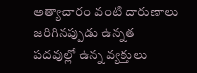అత్యాచారం వంటి దారుణాలు జరిగినప్పుడు ఉన్నత పదవుల్లో ఉన్న వ్యక్తులు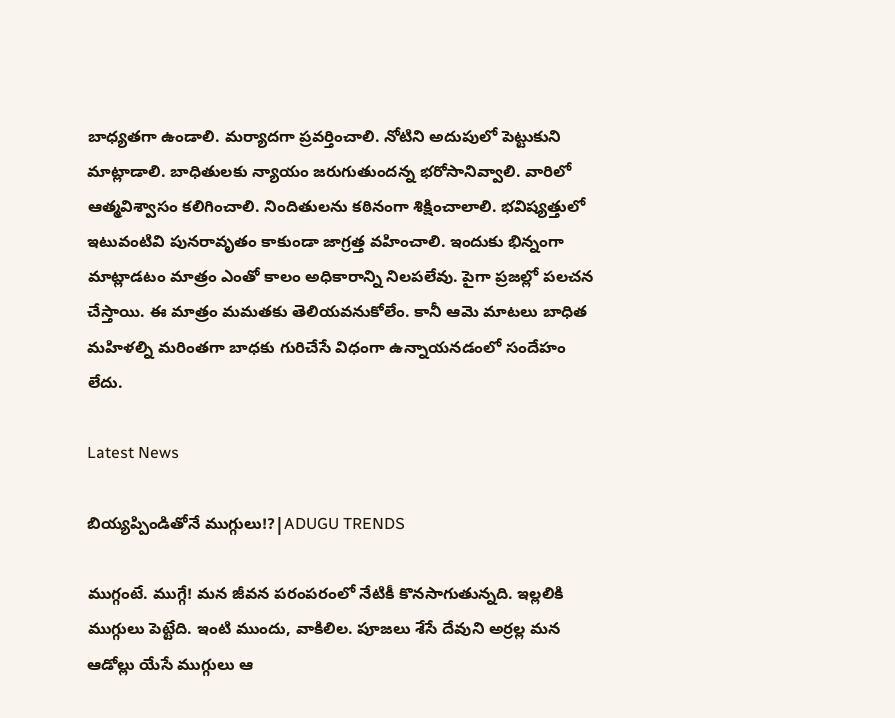బాధ్యతగా ఉండాలి. మర్యాదగా ప్రవర్తించాలి. నోటిని అదుపులో పెట్టుకుని మాట్లాడాలి. బాధితులకు న్యాయం జరుగుతుందన్న భరోసానివ్వాలి. వారిలో ఆత్మవిశ్వాసం కలిగించాలి. నిందితులను కఠినంగా శిక్షించాలాలి. భవిష్యత్తులో ఇటువంటివి పునరావృతం కాకుండా జాగ్రత్త వహించాలి. ఇందుకు భిన్నంగా మాట్లాడటం మాత్రం ఎంతో కాలం అధికారాన్ని నిలపలేవు. పైగా ప్రజల్లో పలచన చేస్తాయి. ఈ మాత్రం మమతకు తెలియవనుకోలేం. కానీ ఆమె మాటలు బాధిత మహిళల్ని మరింతగా బాధకు గురిచేసే విధంగా ఉన్నాయనడంలో సందేహం లేదు.

Latest News

బియ్యప్పిండితోనే ముగ్గులు!?|ADUGU TRENDS

ముగ్గంటే. ముగ్గే! మన జీవన పరంపరంలో నేటికీ కొనసాగుతున్నది. ఇల్లలికి ముగ్గులు పెట్టేది. ఇంటి ముందు, వాకిలిల. పూజలు శేసే దేవుని అర్రల్ల మన ఆడోల్లు యేసే ముగ్గులు ఆ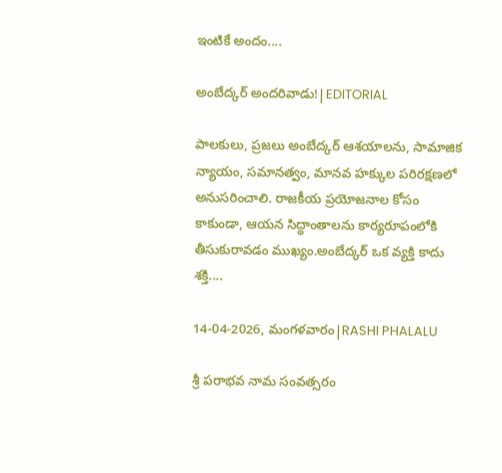ఇంటికే అందం....

అంబేద్కర్ అందరివాడు!|EDITORIAL

పాలకులు, ప్రజలు అంబేద్కర్ ఆశయాలను, సామాజిక న్యాయం, సమానత్వం, మానవ హక్కుల పరిరక్షణలో అనుసరించాలి. రాజకీయ ప్రయోజనాల కోసం కాకుండా, ఆయన సిద్ధాంతాలను కార్యరూపంలోకి తీసుకురావడం ముఖ్యం.అంబేద్కర్ ఒక వ్యక్తి కాదు శక్తి....

14-04-2026, మంగళవారం|RASHI PHALALU

శ్రీ పరాభవ నామ సంవత్సరం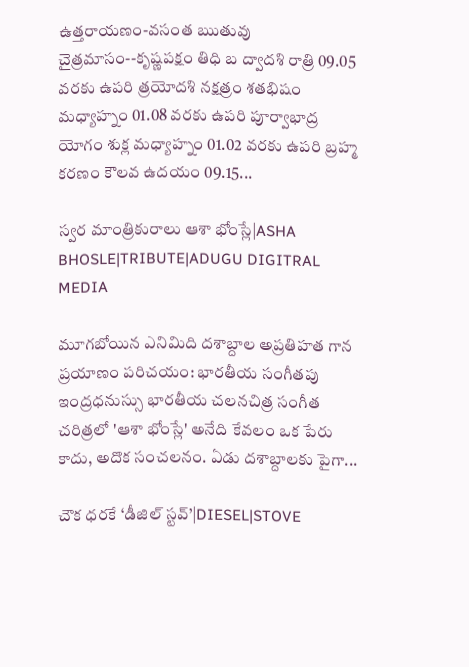ఉత్తరాయణం-వసంత ఋతువు చైత్రమాసం--కృష్ణపక్షం తిధి బ ద్వాదశి రాత్రి 09.05 వరకు ఉపరి త్రయోదశి నక్షత్రం శతభిషం మధ్యాహ్నం 01.08 వరకు ఉపరి పూర్వాభాద్ర యోగం శుక్ల మధ్యాహ్నం 01.02 వరకు ఉపరి బ్రహ్మ కరణం కౌలవ ఉదయం 09.15...

స్వర మాంత్రికురాలు ఆశా భోంస్లే|ASHA BHOSLE|TRIBUTE|ADUGU DIGITRAL MEDIA

మూగబోయిన ఎనిమిది దశాబ్దాల అప్రతిహత గాన ప్రయాణం పరిచయం: భారతీయ సంగీతపు ఇంద్రధనుస్సు భారతీయ చలనచిత్ర సంగీత చరిత్రలో 'ఆశా భోంస్లే' అనేది కేవలం ఒక పేరు కాదు, అదొక సంచలనం. ఏడు దశాబ్దాలకు పైగా...

చౌక ధరకే ‘డీజిల్ స్టవ్’|DIESEL|STOVE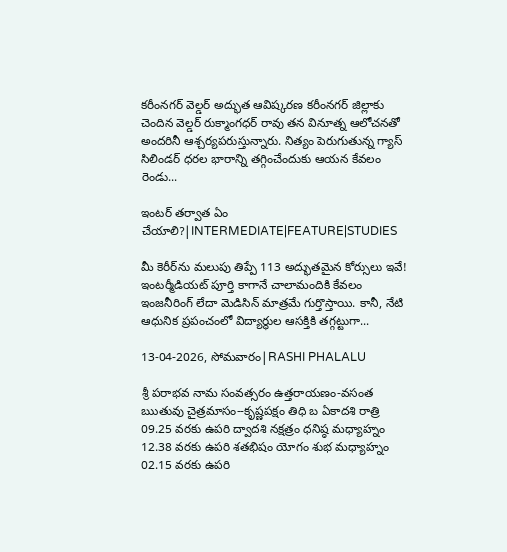కరీంనగర్ వెల్డర్ అద్భుత ఆవిష్కరణ కరీంనగర్ జిల్లాకు చెందిన వెల్డర్ రుక్మాంగధర్ రావు తన వినూత్న ఆలోచనతో అందరినీ ఆశ్చర్యపరుస్తున్నారు. నిత్యం పెరుగుతున్న గ్యాస్ సిలిండర్ ధరల భారాన్ని తగ్గించేందుకు ఆయన కేవలం రెండు...

ఇంటర్ తర్వాత ఏం చేయాలి?|INTERMEDIATE|FEATURE|STUDIES

మీ కెరీర్‌ను మలుపు తిప్పే 113 అద్భుతమైన కోర్సులు ఇవే! ఇంటర్మీడియట్ పూర్తి కాగానే చాలామందికి కేవలం ఇంజనీరింగ్ లేదా మెడిసిన్ మాత్రమే గుర్తొస్తాయి. కానీ, నేటి ఆధునిక ప్రపంచంలో విద్యార్థుల ఆసక్తికి తగ్గట్టుగా...

13-04-2026, సోమవారం|RASHI PHALALU

శ్రీ పరాభవ నామ సంవత్సరం ఉత్తరాయణం-వసంత ఋతువు చైత్రమాసం--కృష్ణపక్షం తిధి బ ఏకాదశి రాత్రి 09.25 వరకు ఉపరి ద్వాదశి నక్షత్రం ధనిష్ఠ మధ్యాహ్నం 12.38 వరకు ఉపరి శతభిషం యోగం శుభ మధ్యాహ్నం 02.15 వరకు ఉపరి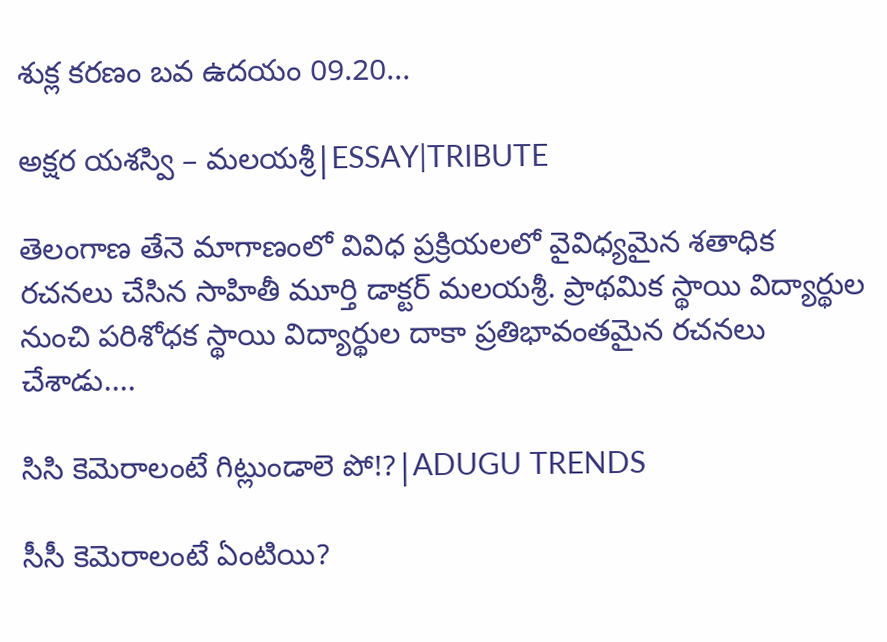శుక్ల కరణం బవ ఉదయం 09.20...

అక్షర యశస్వి – మలయశ్రీ|ESSAY|TRIBUTE

తెలంగాణ తేనె మాగాణంలో వివిధ ప్రక్రియలలో వైవిధ్యమైన శతాధిక రచనలు చేసిన సాహితీ మూర్తి డాక్టర్ మలయశ్రీ. ప్రాథమిక స్థాయి విద్యార్థుల నుంచి పరిశోధక స్థాయి విద్యార్థుల దాకా ప్రతిభావంతమైన రచనలు చేశాడు....

సిసి కెమెరాలంటే గిట్లుండాలె పో!?|ADUGU TRENDS

సీసీ కెమెరాలంటే ఏంటియి?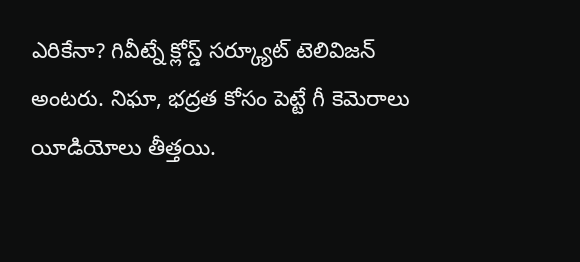ఎరికేనా? గివీట్నే క్లోస్డ్ సర్క్యూట్ టెలివిజన్ అంటరు. నిఘా, భద్రత కోసం పెట్టే గీ కెమెరాలు యీడియోలు తీత్తయి.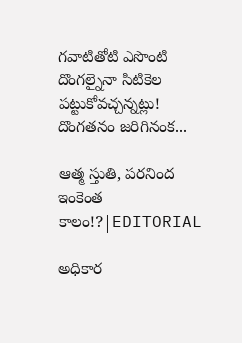గవాటితోటి ఎసొంటి దొంగల్నైనా సిటికెల పట్టుకోవచ్చన్నట్లు! దొంగతనం జరిగినంక...

ఆత్మ స్తుతి, పరనింద ఇంకెంత కాలం!?|EDITORIAL

అధికార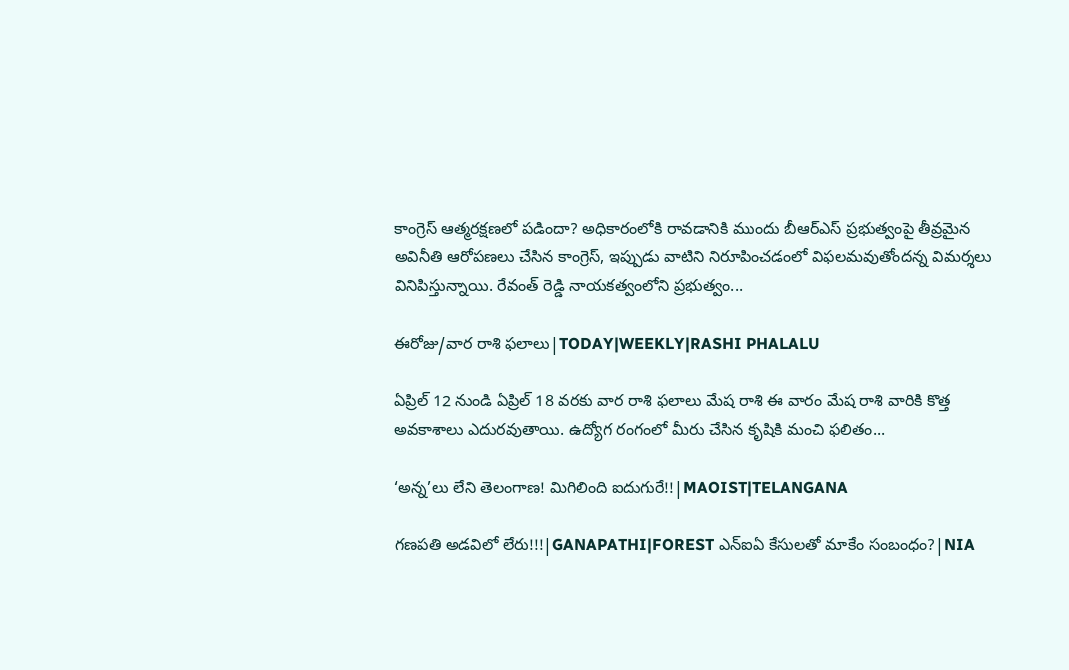కాంగ్రెస్‌ ఆత్మరక్షణలో పడిందా? అధికారంలోకి రావడానికి ముందు బీఆర్ఎస్ ప్రభుత్వంపై తీవ్రమైన అవినీతి ఆరోపణలు చేసిన కాంగ్రెస్, ఇప్పుడు వాటిని నిరూపించడంలో విఫలమవుతోందన్న విమర్శలు వినిపిస్తున్నాయి. రేవంత్ రెడ్డి నాయకత్వంలోని ప్రభుత్వం...

ఈరోజు/వార రాశి ఫలాలు|TODAY|WEEKLY|RASHI PHALALU

ఏప్రిల్ 12 నుండి ఏప్రిల్ 18 వరకు వార రాశి ఫలాలు మేష రాశి ఈ వారం మేష రాశి వారికి కొత్త అవకాశాలు ఎదురవుతాయి. ఉద్యోగ రంగంలో మీరు చేసిన కృషికి మంచి ఫలితం...

‘అన్న’లు లేని తెలంగాణ! మిగిలింది ఐదుగురే!!|MAOIST|TELANGANA

గణపతి అడవిలో లేరు!!!|GANAPATHI|FOREST ఎన్ఐఏ కేసులతో మాకేం సంబంధం?|NIA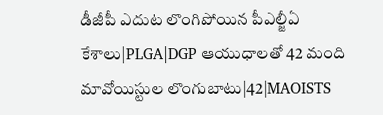డీజీపీ ఎదుట లొంగిపోయిన పీఎల్జీఏ కేశాలు|PLGA|DGP ఆయుధాలతో 42 మంది మావోయిస్టుల లొంగుబాటు|42|MAOISTS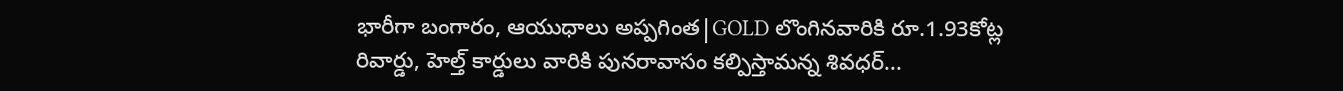భారీగా బంగారం, ఆయుధాలు అప్పగింత|GOLD లొంగినవారికి రూ.1.93కోట్ల రివార్డు, హెల్త్ కార్డులు వారికి పునరావాసం కల్పిస్తామన్న శివధర్...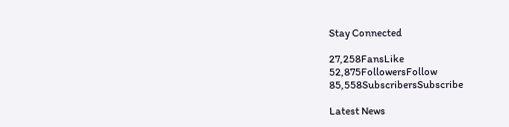Stay Connected

27,258FansLike
52,875FollowersFollow
85,558SubscribersSubscribe

Latest News